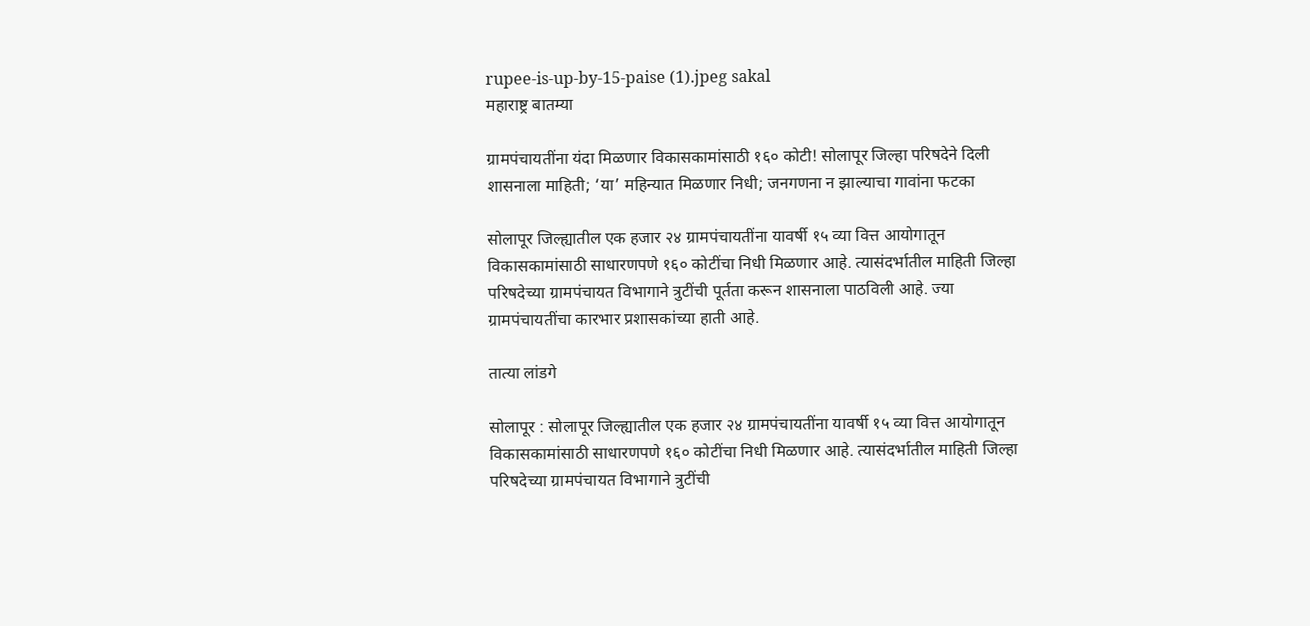rupee-is-up-by-15-paise (1).jpeg sakal
महाराष्ट्र बातम्या

ग्रामपंचायतींना यंदा मिळणार विकासकामांसाठी १६० कोटी! सोलापूर जिल्हा परिषदेने दिली शासनाला माहिती; ‘या’ महिन्यात मिळणार निधी; जनगणना न झाल्याचा गावांना फटका

सोलापूर जिल्ह्यातील एक हजार २४ ग्रामपंचायतींना यावर्षी १५ व्या वित्त आयोगातून विकासकामांसाठी साधारणपणे १६० कोटींचा निधी मिळणार आहे. त्यासंदर्भातील माहिती जिल्हा परिषदेच्या ग्रामपंचायत विभागाने त्रुटींची पूर्तता करून शासनाला पाठविली आहे. ज्या ग्रामपंचायतींचा कारभार प्रशासकांच्या हाती आहे.

तात्या लांडगे

सोलापूर : सोलापूर जिल्ह्यातील एक हजार २४ ग्रामपंचायतींना यावर्षी १५ व्या वित्त आयोगातून विकासकामांसाठी साधारणपणे १६० कोटींचा निधी मिळणार आहे. त्यासंदर्भातील माहिती जिल्हा परिषदेच्या ग्रामपंचायत विभागाने त्रुटींची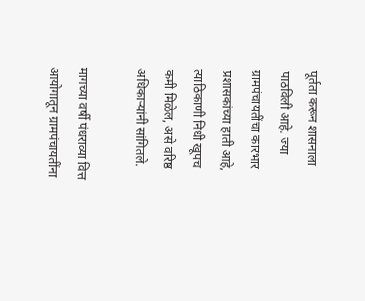पूर्तता करून शासनाला पाठविली आहे. ज्या ग्रामपंचायतींचा कारभार प्रशासकांच्या हाती आहे, त्याठिकाणी निधी खूपच कमी मिळेल, असे वरिष्ठ अधिकाऱ्यांनी सांगितले.

मागच्या वर्षी पंधराव्या वित्त आयोगातून ग्रामपंचायतींना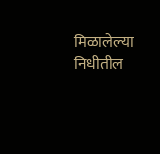मिळालेल्या निधीतील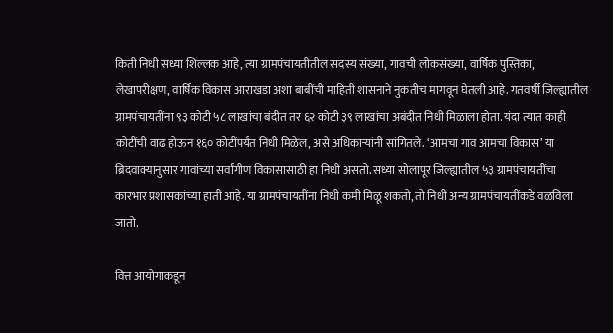किती निधी सध्या शिल्लक आहे, त्या ग्रामपंचायतीतील सदस्य संख्या, गावची लोकसंख्या, वार्षिक पुस्तिका, लेखापरीक्षण, वार्षिक विकास आराखडा अशा बाबींची माहिती शासनाने नुकतीच मागवून घेतली आहे. गतवर्षी जिल्ह्यातील ग्रामपंचायतींना ९३ कोटी ५८ लाखांचा बंदीत तर ६२ कोटी ३९ लाखांचा अबंदीत निधी मिळाला होता. यंदा त्यात काही कोटींची वाढ होऊन १६० कोटींपर्यंत निधी मिळेल, असे अधिकाऱ्यांनी सांगितले. ‘आमचा गाव आमचा विकास’ या ब्रिदवाक्यानुसार गावांच्या सर्वांगीण विकासासाठी हा निधी असतो. सध्या सोलापूर जिल्ह्यातील ५३ ग्रामपंचायतींचा कारभार प्रशासकांच्या हाती आहे. या ग्रामपंचायतींना निधी कमी मिळू शकतो, तो निधी अन्य ग्रामपंचायतींकडे वळविला जातो.

वित्त आयोगाकडून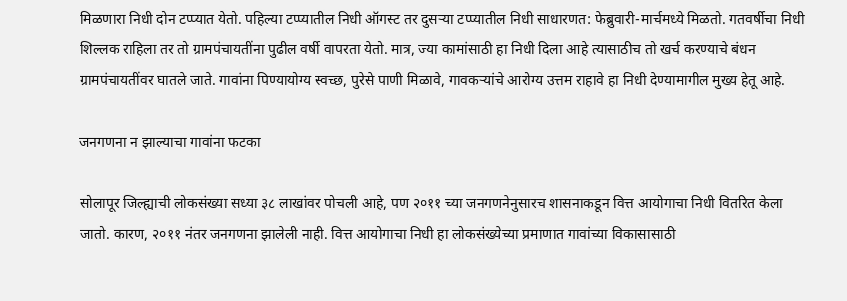मिळणारा निधी दोन टप्प्यात येतो. पहिल्या टप्प्यातील निधी ऑगस्ट तर दुसऱ्या टप्प्यातील निधी साधारणत: फेब्रुवारी-मार्चमध्ये मिळतो. गतवर्षीचा निधी शिल्लक राहिला तर तो ग्रामपंचायतींना पुढील वर्षी वापरता येतो. मात्र, ज्या कामांसाठी हा निधी दिला आहे त्यासाठीच तो खर्च करण्याचे बंधन ग्रामपंचायतींवर घातले जाते. गावांना पिण्यायोग्य स्वच्छ, पुरेसे पाणी मिळावे, गावकऱ्यांचे आरोग्य उत्तम राहावे हा निधी देण्यामागील मुख्य हेतू आहे.

जनगणना न झाल्याचा गावांना फटका

सोलापूर जिल्ह्याची लोकसंख्या सध्या ३८ लाखांवर पोचली आहे, पण २०११ च्या जनगणनेनुसारच शासनाकडून वित्त आयोगाचा निधी वितरित केला जातो. कारण, २०११ नंतर जनगणना झालेली नाही. वित्त आयोगाचा निधी हा लोकसंख्येच्या प्रमाणात गावांच्या विकासासाठी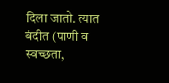दिला जातो. त्यात बंदीत (पाणी व स्वच्छता,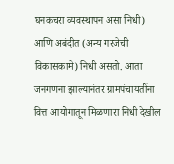घनकचरा व्यवस्थापन असा निधी) आणि अबंदीत (अन्य गरजेची विकासकामे) निधी असतो. आता जनगणना झाल्यानंतर ग्रामपंचायतींना वित्त आयोगातून मिळणारा निधी देखील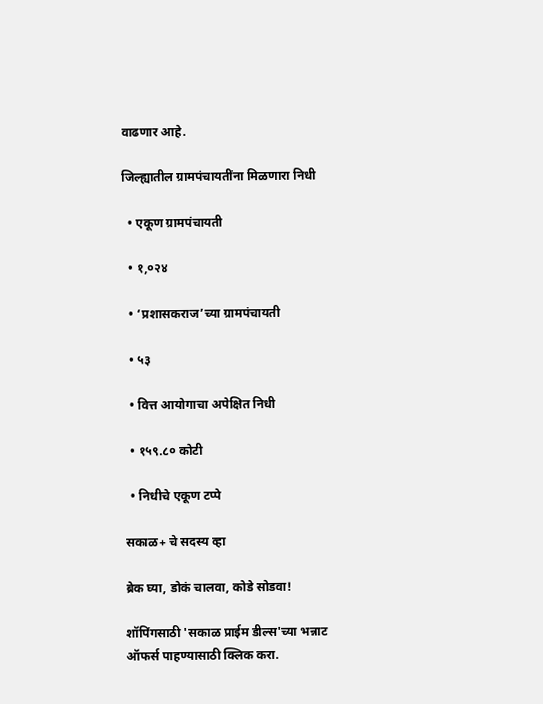वाढणार आहे.

जिल्ह्यातील ग्रामपंचायतींना मिळणारा निधी

  • एकूण ग्रामपंचायती

  • १,०२४

  • ‘प्रशासकराज’च्या ग्रामपंचायती

  • ५३

  • वित्त आयोगाचा अपेक्षित निधी

  • १५९.८० कोटी

  • निधीचे एकूण टप्पे

सकाळ+ चे सदस्य व्हा

ब्रेक घ्या, डोकं चालवा, कोडे सोडवा!

शॉपिंगसाठी 'सकाळ प्राईम डील्स'च्या भन्नाट ऑफर्स पाहण्यासाठी क्लिक करा.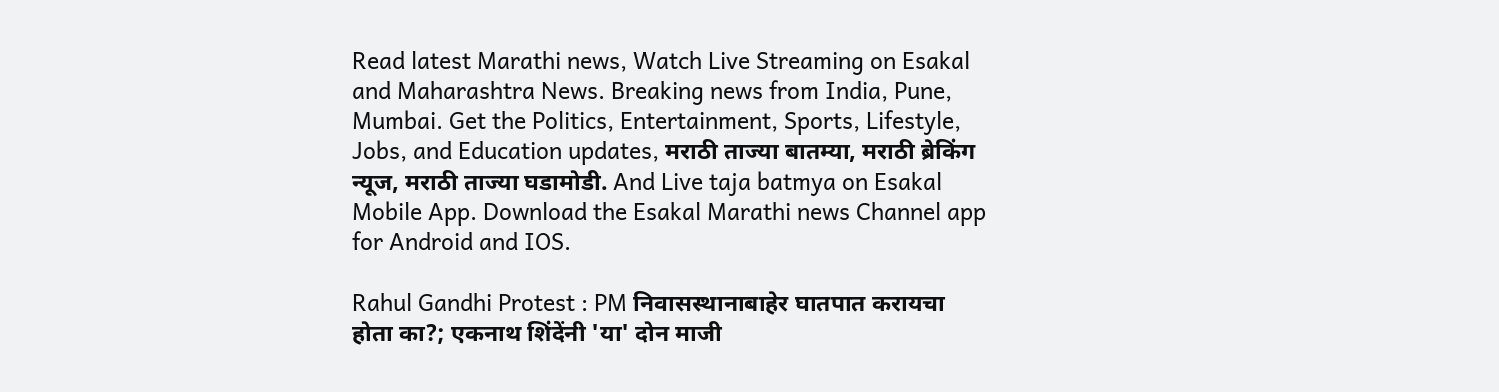Read latest Marathi news, Watch Live Streaming on Esakal and Maharashtra News. Breaking news from India, Pune, Mumbai. Get the Politics, Entertainment, Sports, Lifestyle, Jobs, and Education updates, मराठी ताज्या बातम्या, मराठी ब्रेकिंग न्यूज, मराठी ताज्या घडामोडी. And Live taja batmya on Esakal Mobile App. Download the Esakal Marathi news Channel app for Android and IOS.

Rahul Gandhi Protest : PM निवासस्थानाबाहेर घातपात करायचा होता का?; एकनाथ शिंदेंनी 'या' दोन माजी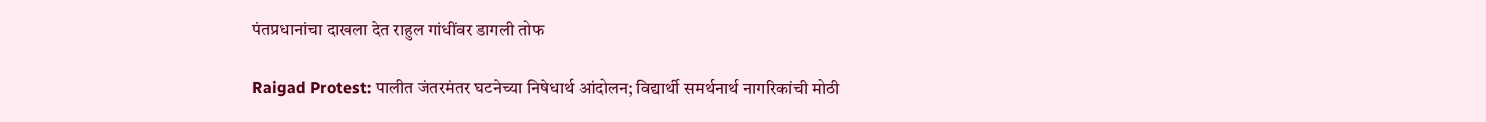पंतप्रधानांचा दाखला देत राहुल गांधींवर डागली तोफ

Raigad Protest: पालीत जंतरमंतर घटनेच्या निषेधार्थ आंदोलन; विद्यार्थी समर्थनार्थ नागरिकांची मोठी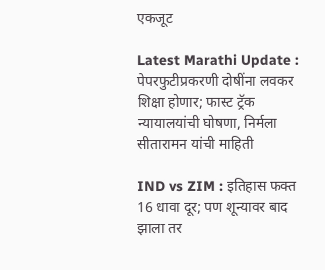एकजूट

Latest Marathi Update : पेपरफुटीप्रकरणी दोषींना लवकर शिक्षा होणार; फास्ट ट्रॅक न्यायालयांची घोषणा, निर्मला सीतारामन यांची माहिती

IND vs ZIM : इतिहास फक्त 16 धावा दूर; पण शून्यावर बाद झाला तर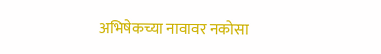अभिषेकच्या नावावर नकोसा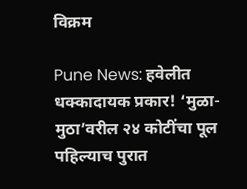विक्रम

Pune News: हवेलीत धक्कादायक प्रकार! ‘मुळा-मुठा’वरील २४ कोटींचा पूल पहिल्याच पुरात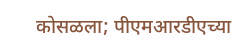कोसळला; पीएमआरडीएच्या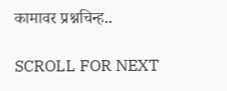कामावर प्रश्नचिन्ह..

SCROLL FOR NEXT